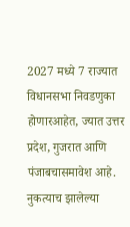2027 मध्ये 7 राज्यात विधानसभा निवडणुका होणारआहेत, ज्यात उत्तर प्रदेश, गुजरात आणि पंजाबचासमावेश आहे. नुकत्याच झालेल्या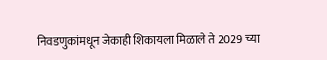निवडणुकांमधून जेकाही शिकायला मिळाले ते 2029 च्या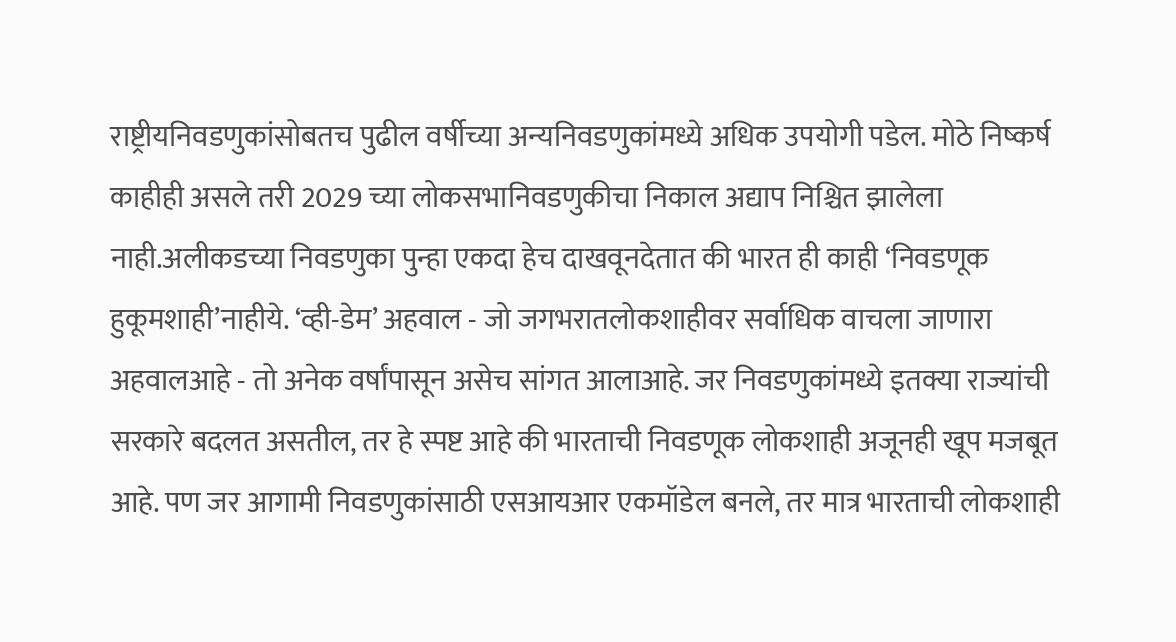राष्ट्रीयनिवडणुकांसोबतच पुढील वर्षीच्या अन्यनिवडणुकांमध्ये अधिक उपयोगी पडेल. मोठे निष्कर्ष काहीही असले तरी 2029 च्या लोकसभानिवडणुकीचा निकाल अद्याप निश्चित झालेला नाही.अलीकडच्या निवडणुका पुन्हा एकदा हेच दाखवूनदेतात की भारत ही काही ‘निवडणूक हुकूमशाही’नाहीये. ‘व्ही-डेम’ अहवाल - जो जगभरातलोकशाहीवर सर्वाधिक वाचला जाणारा अहवालआहे - तो अनेक वर्षांपासून असेच सांगत आलाआहे. जर निवडणुकांमध्ये इतक्या राज्यांची सरकारे बदलत असतील, तर हे स्पष्ट आहे की भारताची निवडणूक लोकशाही अजूनही खूप मजबूत आहे. पण जर आगामी निवडणुकांसाठी एसआयआर एकमॉडेल बनले, तर मात्र भारताची लोकशाही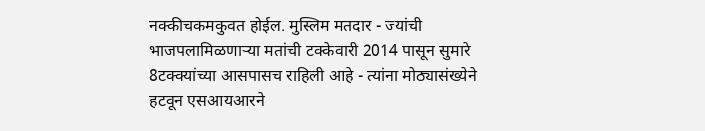नक्कीचकमकुवत होईल. मुस्लिम मतदार - ज्यांची भाजपलामिळणाऱ्या मतांची टक्केवारी 2014 पासून सुमारे 8टक्क्यांच्या आसपासच राहिली आहे - त्यांना मोठ्यासंख्येने हटवून एसआयआरने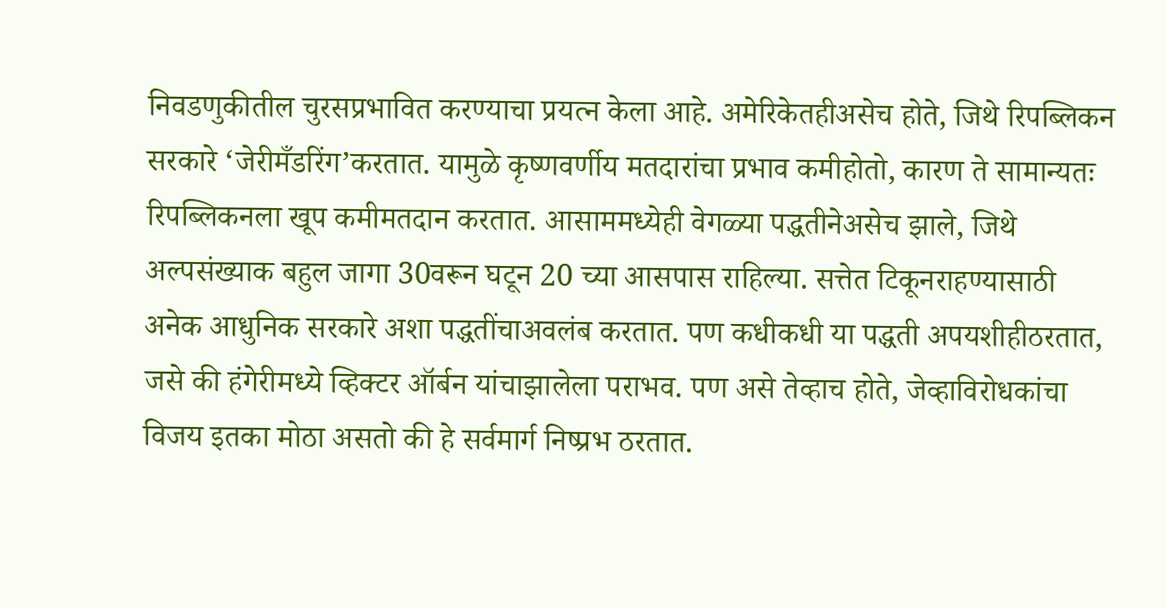निवडणुकीतील चुरसप्रभावित करण्याचा प्रयत्न केला आहे. अमेरिकेतहीअसेच होते, जिथे रिपब्लिकन सरकारे ‘जेरीमँडरिंग’करतात. यामुळे कृष्णवर्णीय मतदारांचा प्रभाव कमीहोतो, कारण ते सामान्यतः रिपब्लिकनला खूप कमीमतदान करतात. आसाममध्येही वेगळ्या पद्धतीनेअसेच झाले, जिथे अल्पसंख्याक बहुल जागा 30वरून घटून 20 च्या आसपास राहिल्या. सत्तेत टिकूनराहण्यासाठी अनेक आधुनिक सरकारे अशा पद्धतींचाअवलंब करतात. पण कधीकधी या पद्धती अपयशीहीठरतात, जसे की हंगेरीमध्ये व्हिक्टर ऑर्बन यांचाझालेला पराभव. पण असे तेव्हाच होते, जेव्हाविरोधकांचा विजय इतका मोठा असतो की हे सर्वमार्ग निष्प्रभ ठरतात.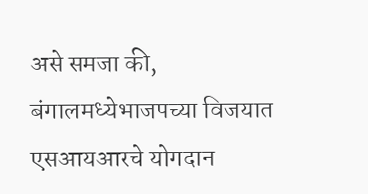असे समजा की, बंगालमध्येभाजपच्या विजयात एसआयआरचे योगदान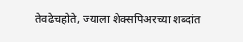तेवढेचहोते, ज्याला शेक्सपिअरच्या शब्दांत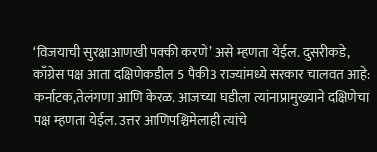‘विजयाची सुरक्षाआणखी पक्की करणे’ असे म्हणता येईल. दुसरीकडे, काँग्रेस पक्ष आता दक्षिणेकडील 5 पैकी3 राज्यांमध्ये सरकार चालवत आहे: कर्नाटक,तेलंगणा आणि केरळ. आजच्या घडीला त्यांनाप्रामुख्याने दक्षिणेचा पक्ष म्हणता येईल. उत्तर आणिपश्चिमेलाही त्यांचे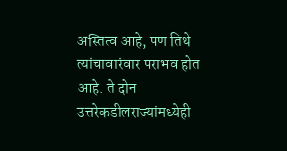अस्तित्व आहे, पण तिथे त्यांचावारंवार पराभव होत आहे. ते दोन उत्तरेकडीलराज्यांमध्येही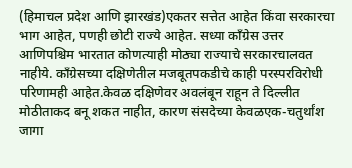(हिमाचल प्रदेश आणि झारखंड)एकतर सत्तेत आहेत किंवा सरकारचा भाग आहेत, पणही छोटी राज्ये आहेत. सध्या काँग्रेस उत्तर आणिपश्चिम भारतात कोणत्याही मोठ्या राज्याचे सरकारचालवत नाहीये. काँग्रेसच्या दक्षिणेतील मजबूतपकडीचे काही परस्परविरोधी परिणामही आहेत.केवळ दक्षिणेवर अवलंबून राहून ते दिल्लीत मोठीताकद बनू शकत नाहीत, कारण संसदेच्या केवळएक-चतुर्थांश जागा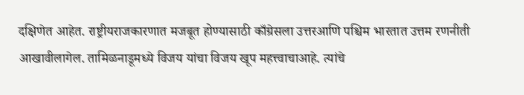दक्षिणेत आहेत. राष्ट्रीयराजकारणात मजबूत होण्यासाठी काँग्रेसला उत्तरआणि पश्चिम भारतात उत्तम रणनीती आखावीलागेल. तामिळनाडूमध्ये विजय यांचा विजय खूप महत्त्वाचाआहे. त्यांचे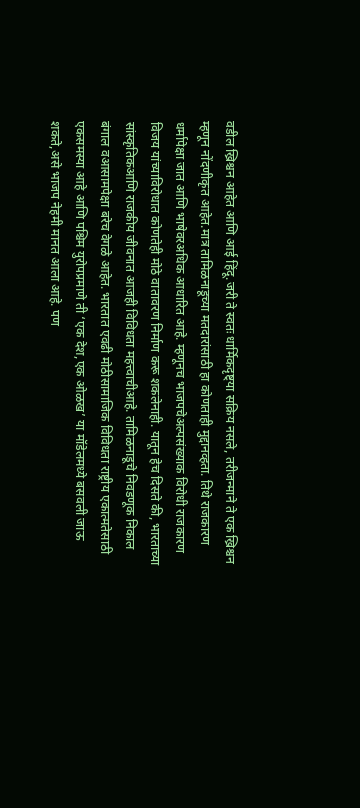वडील ख्रिश्चन आहेत आणि आई हिंदू.जरी ते स्वतः धार्मिकदृष्ट्या सक्रिय नसले, तरीजन्माने ते एक ख्रिश्चन म्हणून नोंदणीकृत आहेत.मात्र तामिळनाडूच्या मतदारांसाठी हा कोणताही मुद्दानव्हता. तिथे राजकारण धर्मापेक्षा जात आणि भाषेवरअधिक आधारित आहे. म्हणूनच भाजपचेअल्पसंख्याक विरोधी राजकारण विजय यांच्याविरोधात कोणतेही मोठे वातावरण निर्माण करू शकलेनाही. यातून हेच दिसते की, भारताच्या सांस्कृतिकआणि राजकीय जीवनात आजही विविधता महत्त्वाचीआहे. तामिळनाडूचे निवडणूक निकाल बंगाल वआसामपेक्षा बरेच वेगळे आहेत. भारतात एवढी मोठीसामाजिक विविधता राष्ट्रीय एकात्मतेसाठी एकसमस्या आहे आणि पश्चिम युरोपप्रमाणे ती ‘एक देश,एक ओळख’ या मॉडेलमध्ये बसवली जाऊ शकते,असे भाजप नेहमी मानत आला आहे. पण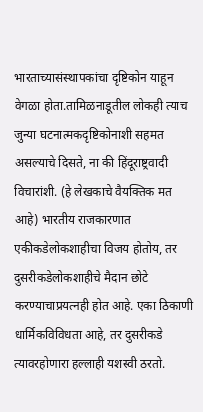भारताच्यासंस्थापकांचा दृष्टिकोन याहून वेगळा होता.तामिळनाडूतील लोकही त्याच जुन्या घटनात्मकदृष्टिकोनाशी सहमत असल्याचे दिसते, ना की हिंदूराष्ट्रवादी विचारांशी. (हे लेखकाचे वैयक्तिक मत आहे) भारतीय राजकारणात एकीकडेलोकशाहीचा विजय होतोय, तर दुसरीकडेलोकशाहीचे मैदान छोटे करण्याचाप्रयत्नही होत आहे. एका ठिकाणी धार्मिकविविधता आहे, तर दुसरीकडे त्यावरहोणारा हल्लाही यशस्वी ठरतो.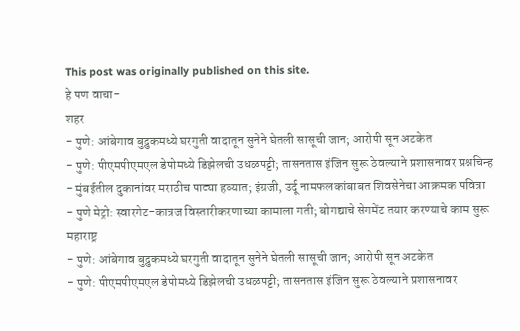This post was originally published on this site.
हे पण वाचा-
शहर
- पुणे: आंबेगाव बुद्रुकमध्ये घरगुती वादातून सुनेने घेतली सासूची जान; आरोपी सून अटकेत
- पुणे: पीएमपीएमएल डेपोमध्ये डिझेलची उधळपट्टी; तासनतास इंजिन सुरू ठेवल्याने प्रशासनावर प्रश्नचिन्ह
- मुंबईतील दुकानांवर मराठीच पाट्या हव्यात; इंग्रजी, उर्दू नामफलकांबाबत शिवसेनेचा आक्रमक पवित्रा
- पुणे मेट्रो: स्वारगेट-कात्रज विस्तारीकरणाच्या कामाला गती; बोगद्याचे सेगमेंट तयार करण्याचे काम सुरू
महाराष्ट्र
- पुणे: आंबेगाव बुद्रुकमध्ये घरगुती वादातून सुनेने घेतली सासूची जान; आरोपी सून अटकेत
- पुणे: पीएमपीएमएल डेपोमध्ये डिझेलची उधळपट्टी; तासनतास इंजिन सुरू ठेवल्याने प्रशासनावर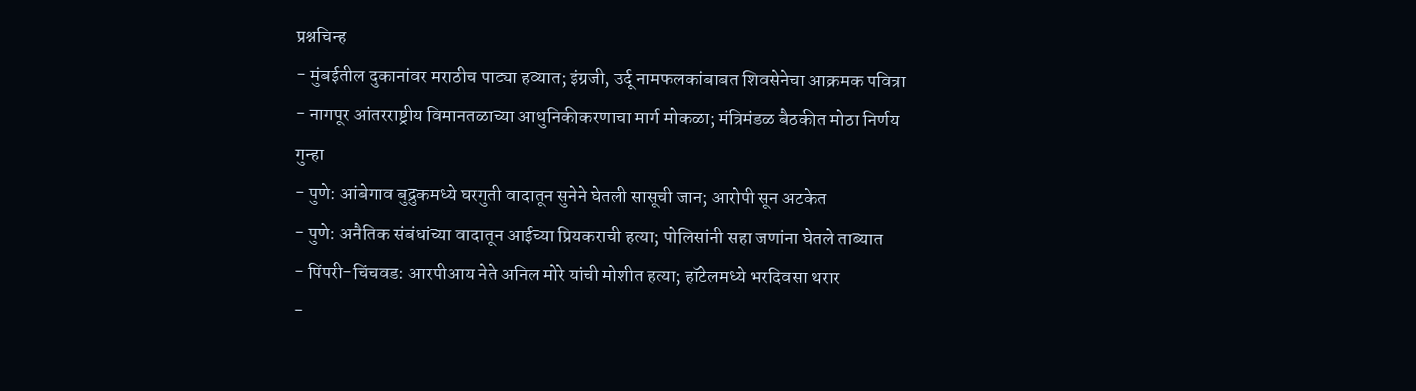प्रश्नचिन्ह
- मुंबईतील दुकानांवर मराठीच पाट्या हव्यात; इंग्रजी, उर्दू नामफलकांबाबत शिवसेनेचा आक्रमक पवित्रा
- नागपूर आंतरराष्ट्रीय विमानतळाच्या आधुनिकीकरणाचा मार्ग मोकळा; मंत्रिमंडळ बैठकीत मोठा निर्णय
गुन्हा
- पुणे: आंबेगाव बुद्रुकमध्ये घरगुती वादातून सुनेने घेतली सासूची जान; आरोपी सून अटकेत
- पुणे: अनैतिक संबंधांच्या वादातून आईच्या प्रियकराची हत्या; पोलिसांनी सहा जणांना घेतले ताब्यात
- पिंपरी-चिंचवड: आरपीआय नेते अनिल मोरे यांची मोशीत हत्या; हॉटेलमध्ये भरदिवसा थरार
-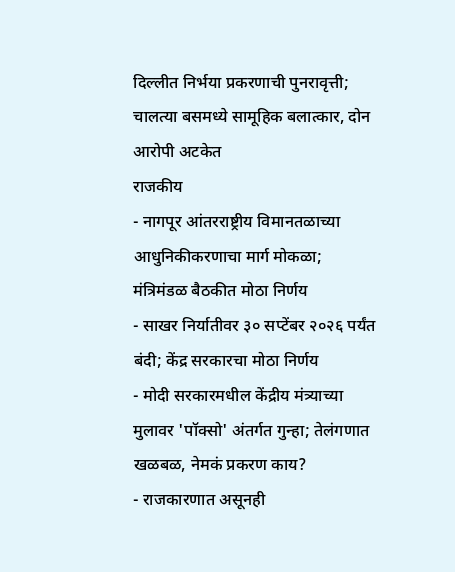दिल्लीत निर्भया प्रकरणाची पुनरावृत्ती; चालत्या बसमध्ये सामूहिक बलात्कार, दोन आरोपी अटकेत
राजकीय
- नागपूर आंतरराष्ट्रीय विमानतळाच्या आधुनिकीकरणाचा मार्ग मोकळा; मंत्रिमंडळ बैठकीत मोठा निर्णय
- साखर निर्यातीवर ३० सप्टेंबर २०२६ पर्यंत बंदी; केंद्र सरकारचा मोठा निर्णय
- मोदी सरकारमधील केंद्रीय मंत्र्याच्या मुलावर 'पॉक्सो' अंतर्गत गुन्हा; तेलंगणात खळबळ, नेमकं प्रकरण काय?
- राजकारणात असूनही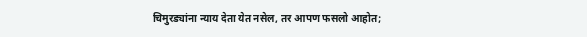चिमुरड्यांना न्याय देता येत नसेल, तर आपण फसलो आहोत;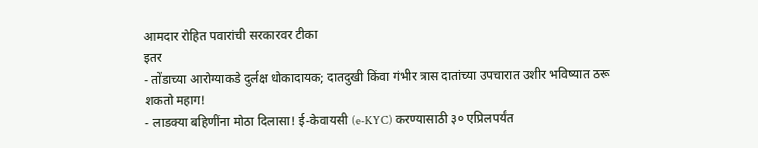आमदार रोहित पवारांची सरकारवर टीका
इतर
- तोंडाच्या आरोग्याकडे दुर्लक्ष धोकादायक; दातदुखी किंवा गंभीर त्रास दातांच्या उपचारात उशीर भविष्यात ठरू शकतो महाग!
- लाडक्या बहिणींना मोठा दिलासा! ई-केवायसी (e-KYC) करण्यासाठी ३० एप्रिलपर्यंत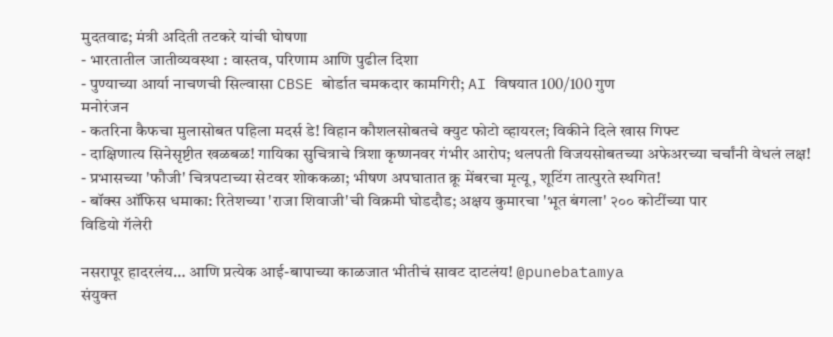मुदतवाढ; मंत्री अदिती तटकरे यांची घोषणा
- भारतातील जातीव्यवस्था : वास्तव, परिणाम आणि पुढील दिशा
- पुण्याच्या आर्या नाचणची सिल्वासा CBSE बोर्डात चमकदार कामगिरी; AI विषयात 100/100 गुण
मनोरंजन
- कतरिना कैफचा मुलासोबत पहिला मदर्स डे! विहान कौशलसोबतचे क्युट फोटो व्हायरल; विकीने दिले खास गिफ्ट
- दाक्षिणात्य सिनेसृष्टीत खळबळ! गायिका सुचित्राचे त्रिशा कृष्णनवर गंभीर आरोप; थलपती विजयसोबतच्या अफेअरच्या चर्चांनी वेधलं लक्ष!
- प्रभासच्या 'फौजी' चित्रपटाच्या सेटवर शोककळा; भीषण अपघातात क्रू मेंबरचा मृत्यू, शूटिंग तात्पुरते स्थगित!
- बॉक्स ऑफिस धमाका: रितेशच्या 'राजा शिवाजी'ची विक्रमी घोडदौड; अक्षय कुमारचा 'भूत बंगला' २०० कोटींच्या पार
विडियो गॅलेरी

नसरापूर हादरलंय… आणि प्रत्येक आई-बापाच्या काळजात भीतीचं सावट दाटलंय! @punebatamya
संयुक्त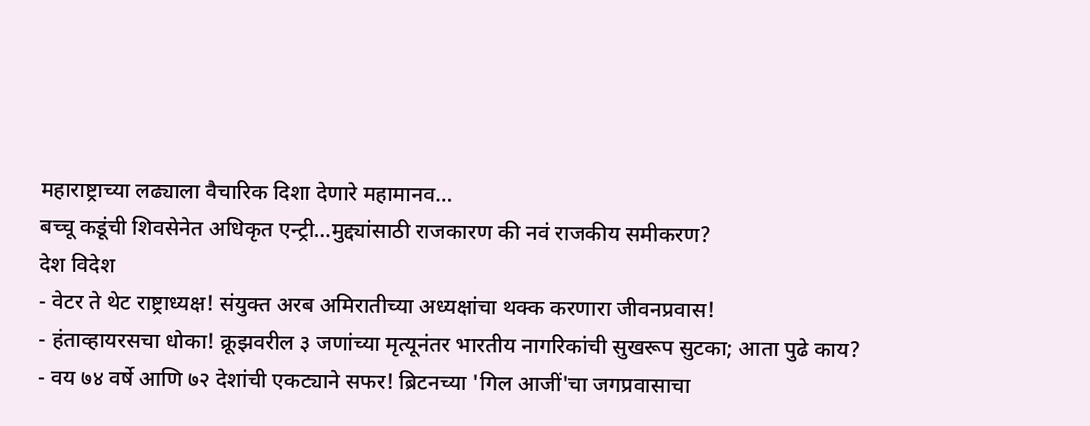महाराष्ट्राच्या लढ्याला वैचारिक दिशा देणारे महामानव…
बच्चू कडूंची शिवसेनेत अधिकृत एन्ट्री…मुद्द्यांसाठी राजकारण की नवं राजकीय समीकरण?
देश विदेश
- वेटर ते थेट राष्ट्राध्यक्ष! संयुक्त अरब अमिरातीच्या अध्यक्षांचा थक्क करणारा जीवनप्रवास!
- हंताव्हायरसचा धोका! क्रूझवरील ३ जणांच्या मृत्यूनंतर भारतीय नागरिकांची सुखरूप सुटका; आता पुढे काय?
- वय ७४ वर्षे आणि ७२ देशांची एकट्याने सफर! ब्रिटनच्या 'गिल आजीं'चा जगप्रवासाचा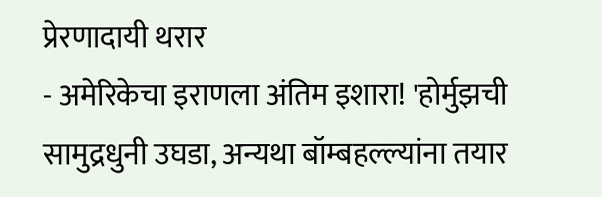प्रेरणादायी थरार
- अमेरिकेचा इराणला अंतिम इशारा! 'होर्मुझची सामुद्रधुनी उघडा, अन्यथा बॉम्बहल्ल्यांना तयार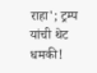राहा'; ट्रम्प यांची थेट धमकी!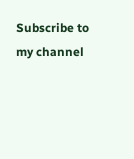Subscribe to my channel